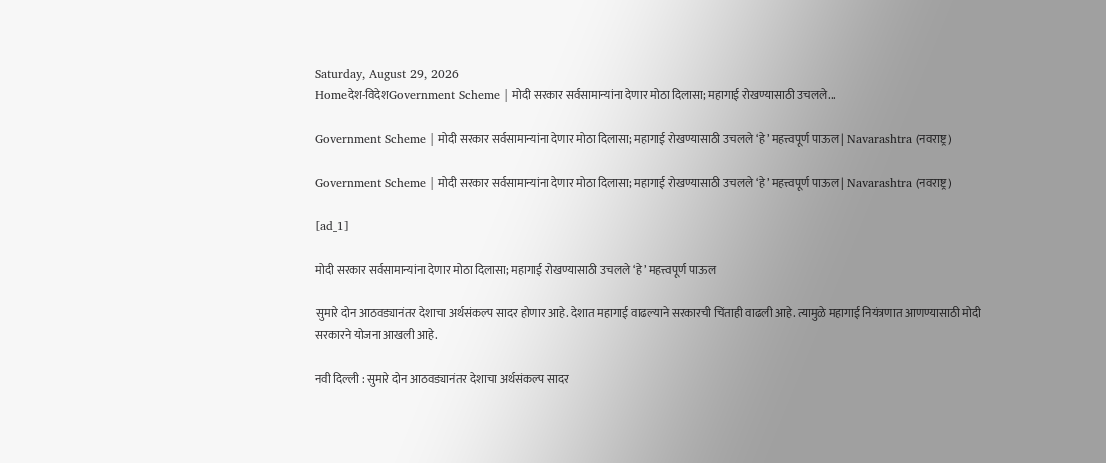Saturday, August 29, 2026
Homeदेश-विदेशGovernment Scheme | मोदी सरकार सर्वसामान्यांना देणार मोठा दिलासा; महागाई रोखण्यासाठी उचलले...

Government Scheme | मोदी सरकार सर्वसामान्यांना देणार मोठा दिलासा; महागाई रोखण्यासाठी उचलले ‘हे’ महत्त्वपूर्ण पाऊल | Navarashtra (नवराष्ट्र)

Government Scheme | मोदी सरकार सर्वसामान्यांना देणार मोठा दिलासा; महागाई रोखण्यासाठी उचलले ‘हे’ महत्त्वपूर्ण पाऊल | Navarashtra (नवराष्ट्र)

[ad_1]

मोदी सरकार सर्वसामान्यांना देणार मोठा दिलासा; महागाई रोखण्यासाठी उचलले ‘हे’ महत्त्वपूर्ण पाऊल

सुमारे दोन आठवड्यानंतर देशाचा अर्थसंकल्प सादर होणार आहे. देशात महागाई वाढल्याने सरकारची चिंताही वाढली आहे. त्यामुळे महागाई नियंत्रणात आणण्यासाठी मोदी सरकारने योजना आखली आहे.

नवी दिल्ली : सुमारे दोन आठवड्यानंतर देशाचा अर्थसंकल्प सादर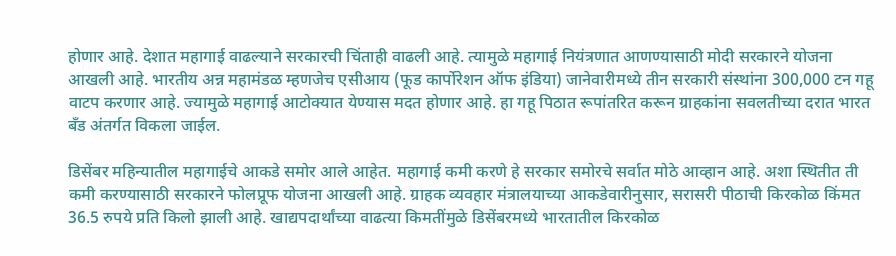होणार आहे. देशात महागाई वाढल्याने सरकारची चिंताही वाढली आहे. त्यामुळे महागाई नियंत्रणात आणण्यासाठी मोदी सरकारने योजना आखली आहे. भारतीय अन्न महामंडळ म्हणजेच एसीआय (फूड कार्पोरेशन ऑफ इंडिया) जानेवारीमध्ये तीन सरकारी संस्थांना 300,000 टन गहू वाटप करणार आहे. ज्यामुळे महागाई आटोक्यात येण्यास मदत होणार आहे. हा गहू पिठात रूपांतरित करून ग्राहकांना सवलतीच्या दरात भारत बँड अंतर्गत विकला जाईल.

डिसेंबर महिन्यातील महागाईचे आकडे समोर आले आहेत. महागाई कमी करणे हे सरकार समोरचे सर्वात मोठे आव्हान आहे. अशा स्थितीत ती कमी करण्यासाठी सरकारने फोलप्रूफ योजना आखली आहे. ग्राहक व्यवहार मंत्रालयाच्या आकडेवारीनुसार, सरासरी पीठाची किरकोळ किंमत 36.5 रुपये प्रति किलो झाली आहे. खाद्यपदार्थांच्या वाढत्या किमतींमुळे डिसेंबरमध्ये भारतातील किरकोळ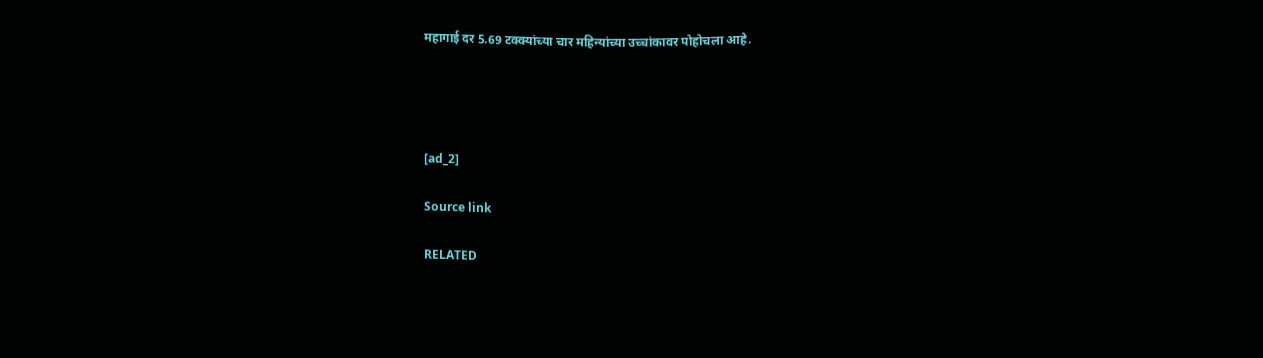महागाई दर 5.69 टक्क्यांच्या चार महिन्यांच्या उच्चांकावर पोहोचला आहे.




[ad_2]

Source link

RELATED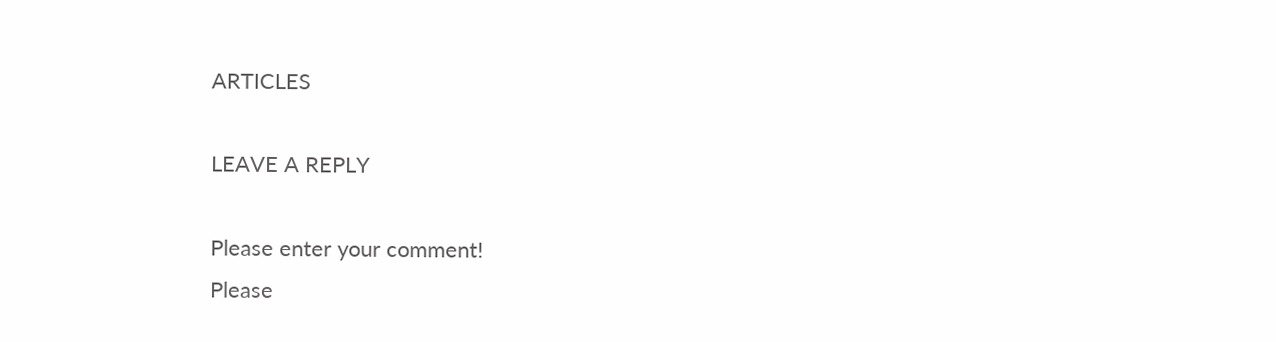ARTICLES

LEAVE A REPLY

Please enter your comment!
Please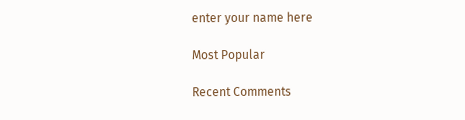enter your name here

Most Popular

Recent Comments